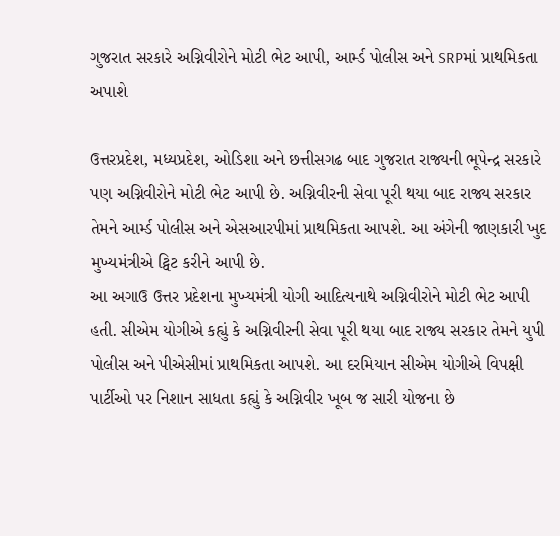ગુજરાત સરકારે અગ્નિવીરોને મોટી ભેટ આપી, આર્મ્ડ પોલીસ અને SRPમાં પ્રાથમિકતા અપાશે

ઉત્તરપ્રદેશ, મધ્યપ્રદેશ, ઓડિશા અને છત્તીસગઢ બાદ ગુજરાત રાજ્યની ભૂપેન્દ્ર સરકારે પણ અગ્નિવીરોને મોટી ભેટ આપી છે. અગ્નિવીરની સેવા પૂરી થયા બાદ રાજ્ય સરકાર તેમને આર્મ્ડ પોલીસ અને એસઆરપીમાં પ્રાથમિકતા આપશે. આ અંગેની જાણકારી ખુદ મુખ્યમંત્રીએ ટ્વિટ કરીને આપી છે.
આ અગાઉ ઉત્તર પ્રદેશના મુખ્યમંત્રી યોગી આદિત્યનાથે અગ્નિવીરોને મોટી ભેટ આપી હતી. સીએમ યોગીએ કહ્યું કે અગ્નિવીરની સેવા પૂરી થયા બાદ રાજ્ય સરકાર તેમને યુપી પોલીસ અને પીએસીમાં પ્રાથમિકતા આપશે. આ દરમિયાન સીએમ યોગીએ વિપક્ષી પાર્ટીઓ પર નિશાન સાધતા કહ્યું કે અગ્નિવીર ખૂબ જ સારી યોજના છે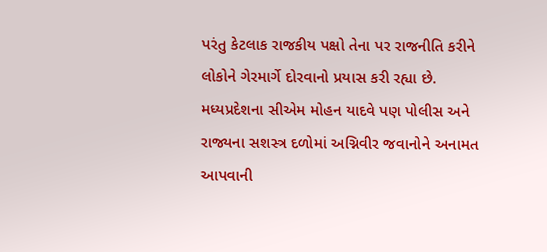પરંતુ કેટલાક રાજકીય પક્ષો તેના પર રાજનીતિ કરીને લોકોને ગેરમાર્ગે દોરવાનો પ્રયાસ કરી રહ્યા છે.
મધ્યપ્રદેશના સીએમ મોહન યાદવે પણ પોલીસ અને રાજ્યના સશસ્ત્ર દળોમાં અગ્નિવીર જવાનોને અનામત આપવાની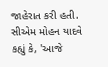જાહેરાત કરી હતી. સીએમ મોહન યાદવે કહ્યું કે, 'આજે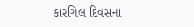કારગિલ દિવસના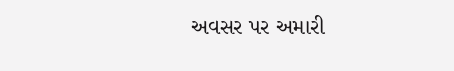અવસર પર અમારી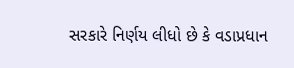સરકારે નિર્ણય લીધો છે કે વડાપ્રધાન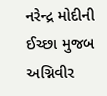નરેન્દ્ર મોદીની ઈચ્છા મુજબ અગ્નિવીર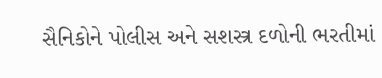સૈનિકોને પોલીસ અને સશસ્ત્ર દળોની ભરતીમાં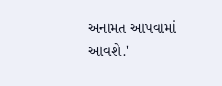અનામત આપવામાં આવશે.'